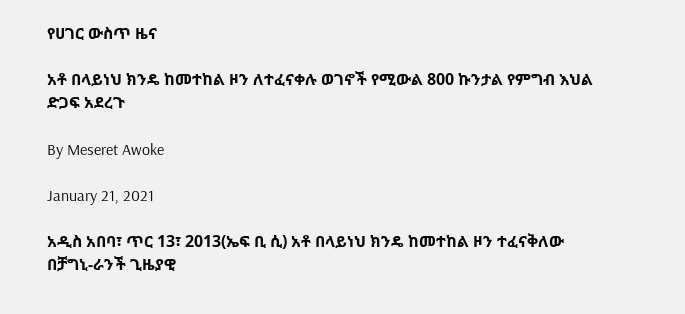የሀገር ውስጥ ዜና

አቶ በላይነህ ክንዴ ከመተከል ዞን ለተፈናቀሉ ወገኖች የሚውል 800 ኩንታል የምግብ እህል ድጋፍ አደረጉ

By Meseret Awoke

January 21, 2021

አዲስ አበባ፣ ጥር 13፣ 2013(ኤፍ ቢ ሲ) አቶ በላይነህ ክንዴ ከመተከል ዞን ተፈናቅለው በቻግኒ-ራንች ጊዜያዊ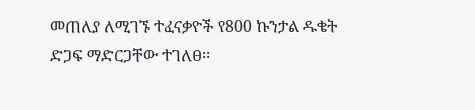መጠለያ ለሚገኙ ተፈናቃዮች የ800 ኩንታል ዱቄት ድጋፍ ማድርጋቸው ተገለፀ፡፡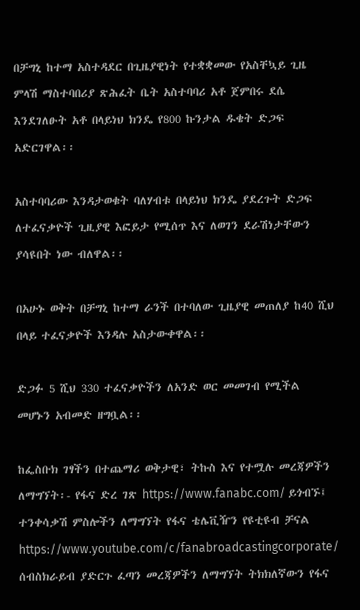በቻግኒ ከተማ አስተዳደር በጊዜያዊነት የተቋቋመው የአስቸኳይ ጊዜ ምላሽ ማስተባበሪያ ጽሕፈት ቤት አስተባባሪ አቶ ጀምበሩ ደሴ እንደገለፁት አቶ በላይነህ ክንዴ የ800 ኩንታል ዱቄት ድጋፍ አድርገዋል፡፡

አስተባባሪው እንዳታወቁት ባለሃብቱ በላይነህ ክንዴ ያደረጉት ድጋፍ ለተፈናቃዮች ጊዚያዊ እፎይታ የሚሰጥ እና ለወገን ደራሽነታቸውን ያሳዩበት ነው ብለዋል፡፡

በአሁኑ ወቅት በቻግኒ ከተማ ራንች በተባለው ጊዜያዊ መጠለያ ከ40 ሺህ በላይ ተፈናቃዮች እንዳሉ አስታውቀዋል፡፡

ድጋፉ 5 ሺህ 330 ተፈናቃዮችን ለአንድ ወር መመገብ የሚችል መሆኑን አብመድ ዘግቧል፡፡

ከፌስቡክ ገፃችን በተጨማሪ ወቅታዊ፣ ትኩስ እና የተሟሉ መረጃዎችን ለማግኘት፡- የፋና ድረ ገጽ https://www.fanabc.com/ ይጎብኙ፤ ተንቀሳቃሽ ምስሎችን ለማግኘት የፋና ቴሌቪዥን የዩቲዩብ ቻናል https://www.youtube.com/c/fanabroadcastingcorporate/ ሰብስክራይብ ያድርጉ ፈጣን መረጃዎችን ለማግኘት ትክክለኛውን የፋና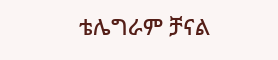ቴሌግራም ቻናል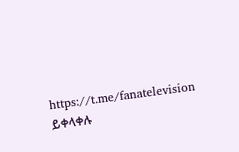https://t.me/fanatelevision ይቀላቀሉ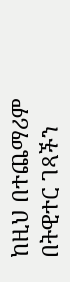ከዚህ በተጨማሪም በትዊተር ገጻችን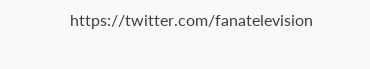https://twitter.com/fanatelevision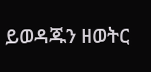ይወዳጁን ዘወትር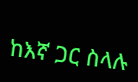ከእኛ ጋር ስላሉ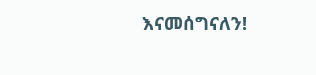እናመሰግናለን!